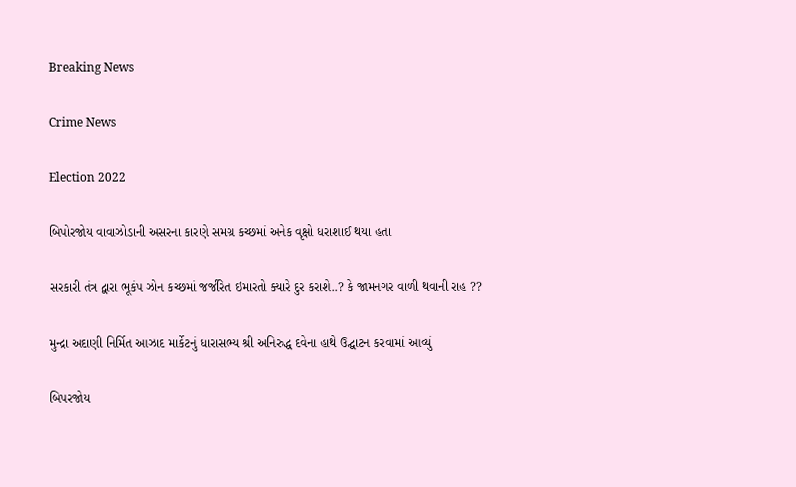Breaking News

Crime News

Election 2022

બિપોરજોય વાવાઝોડાની અસરના કારણે સમગ્ર કચ્છમાં અનેક વૃક્ષો ધરાશાઈ થયા હતા

સરકારી તંત્ર દ્વારા ભૂકંપ ઝોન કચ્છમાં જર્જરિત ઇમારતો ક્યારે દુર કરાશે..? કે જામનગર વાળી થવાની રાહ ??

મુન્દ્રા અદાણી નિર્મિત આઝાદ માર્કેટનું ધારાસભ્ય શ્રી અનિરુદ્ધ દવેના હાથે ઉદ્ઘાટન કરવામાં આવ્યું

બિપરજોય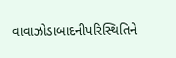વાવાઝોડાબાદનીપરિસ્થિતિને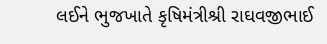લઈને ભુજખાતે કૃષિમંત્રીશ્રી રાઘવજીભાઈ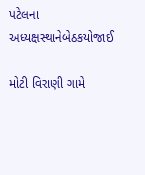પટેલના અધ્યક્ષસ્થાનેબેઠકયોજાઈ

મોટી વિરાણી ગામે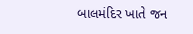બાલમંદિર ખાતે જન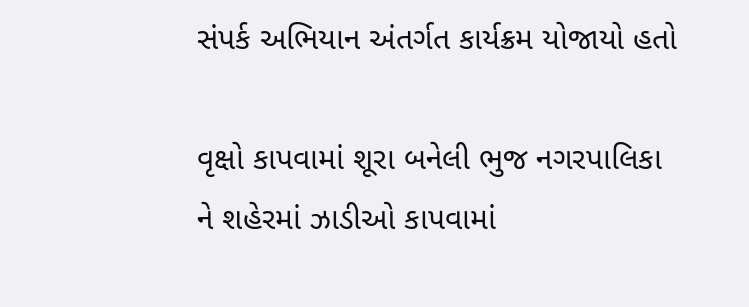સંપર્ક અભિયાન અંતર્ગત કાર્યક્રમ યોજાયો હતો

વૃક્ષો કાપવામાં શૂરા બનેલી ભુજ નગરપાલિકા ને શહેરમાં ઝાડીઓ કાપવામાં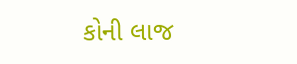કોની લાજ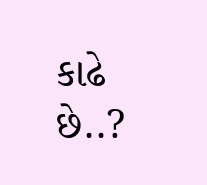કાઢે છે..?